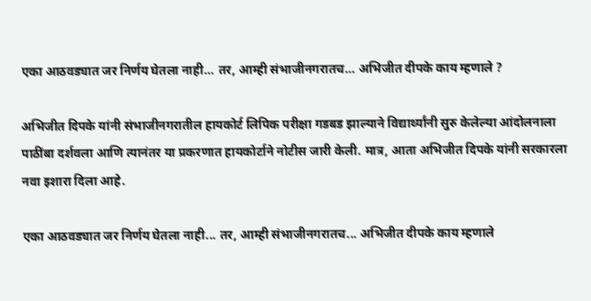एका आठवड्यात जर निर्णय घेतला नाही… तर, आम्ही संभाजीनगरातच… अभिजीत दीपके काय म्हणाले ?

अभिजीत दिपके यांनी संभाजीनगरातील हायकोर्ट लिपिक परीक्षा गडबड झाल्याने विद्यार्थ्यांनी सुरु केलेल्या आंदोलनाला पाठींबा दर्शवला आणि त्यानंतर या प्रकरणात हायकोर्टाने नोटीस जारी केली. मात्र, आता अभिजीत दिपके यांनी सरकारला नवा इशारा दिला आहे.

एका आठवड्यात जर निर्णय घेतला नाही... तर, आम्ही संभाजीनगरातच... अभिजीत दीपके काय म्हणाले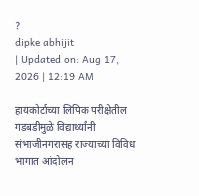?
dipke abhijit
| Updated on: Aug 17, 2026 | 12:19 AM

हायकोर्टाच्या लिपिक परीक्षेतील गडबडीमुळे विद्यार्थ्यांनी संभाजीनगरासह राज्याच्या विविध भागात आंदोलन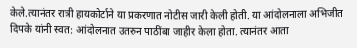केले.त्यानंतर रात्री हायकोर्टाने या प्रकरणात नोटीस जारी केली होती. या आंदोलनाला अभिजीत दिपके यांनी स्वत: आंदोलनात उतरुन पाठींबा जाहीर केला होता. त्यानंतर आता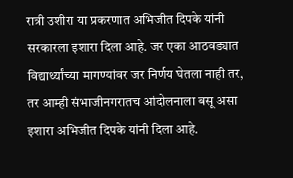रात्री उशीरा या प्रकरणात अभिजीत दिपके यांनी सरकारला इशारा दिला आहे. जर एका आठवड्यात विद्यार्थ्यांच्या मागण्यांवर जर निर्णय घेतला नाही तर, तर आम्ही संभाजीनगरातच आंदोलनाला बसू असा इशारा अभिजीत दिपके यांनी दिला आहे.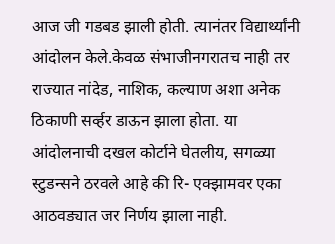आज जी गडबड झाली होती. त्यानंतर विद्यार्थ्यांनी आंदोलन केले.केवळ संभाजीनगरातच नाही तर राज्यात नांदेड, नाशिक, कल्याण अशा अनेक ठिकाणी सर्व्हर डाऊन झाला होता. या आंदोलनाची दखल कोर्टाने घेतलीय, सगळ्या स्टुडन्सने ठरवले आहे की रि- एक्झामवर एका आठवड्यात जर निर्णय झाला नाही.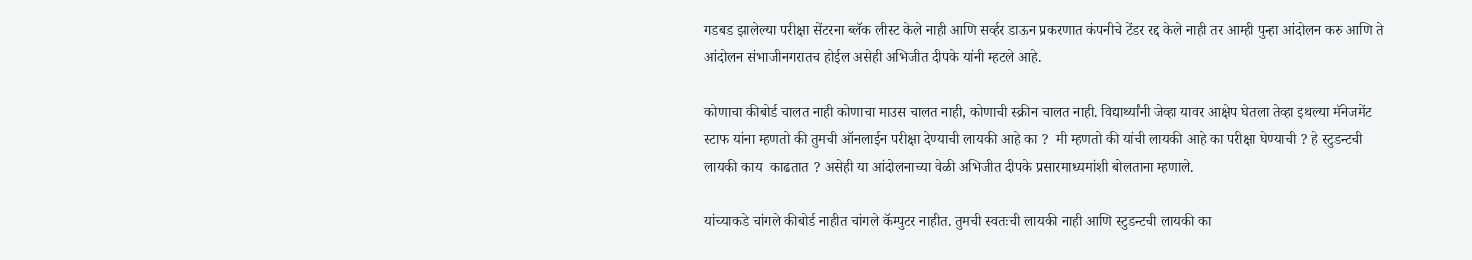गडबड झालेल्या परीक्षा सेंटरना ब्लॅक लीस्ट केले नाही आणि सर्व्हर डाऊन प्रकरणात कंपनीचे टेंडर रद्द केले नाही तर आम्ही पुन्हा आंदोलन करु आणि ते आंदोलन संभाजीनगरातच होईल असेही अभिजीत दीपके यांनी म्हटले आहे.

कोणाचा कीबोर्ड चालत नाही कोणाचा माउस चालत नाही, कोणाची स्क्रीन चालत नाही. विद्यार्थ्यांनी जेव्हा यावर आक्षेप घेतला तेव्हा इथल्या मॅनेजमेंट स्टाफ यांना म्हणतो की तुमची ऑनलाईन परीक्षा देण्याची लायकी आहे का ?  मी म्हणतो की यांची लायकी आहे का परीक्षा घेण्याची ? हे स्टुडन्टची लायकी काय  काढतात ? असेही या आंदोलनाच्या वेळी अभिजीत दीपके प्रसारमाध्यमांशी बोलताना म्हणाले.

यांच्याकडे चांगले कीबोर्ड नाहीत चांगले कॅम्पुटर नाहीत. तुमची स्वतःची लायकी नाही आणि स्टुडन्टची लायकी का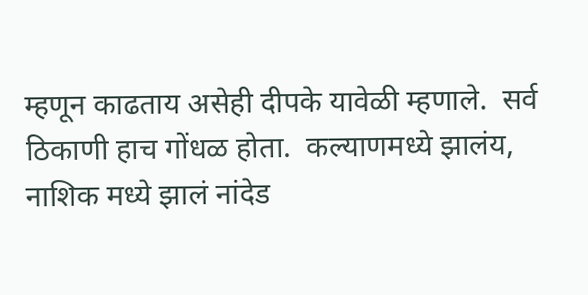म्हणून काढताय असेही दीपके यावेळी म्हणाले.  सर्व ठिकाणी हाच गोंधळ होता.  कल्याणमध्ये झालंय, नाशिक मध्ये झालं नांदेड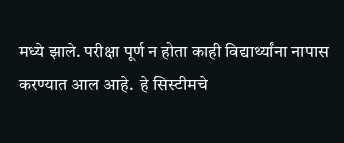मध्ये झाले. परीक्षा पूर्ण न होता काही विद्यार्थ्यांना नापास करण्यात आल आहे.  हे सिस्टीमचे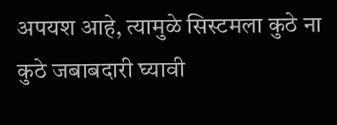अपयश आहे, त्यामुळे सिस्टमला कुठे ना कुठे जबाबदारी घ्यावी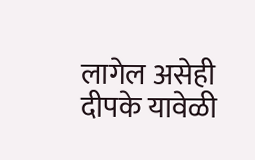लागेल असेही दीपके यावेळी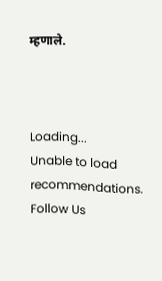म्हणाले.



Loading...
Unable to load recommendations.
Follow Us